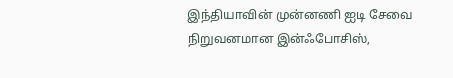இந்தியாவின் முன்னணி ஐடி சேவை நிறுவனமான இன்ஃபோசிஸ்,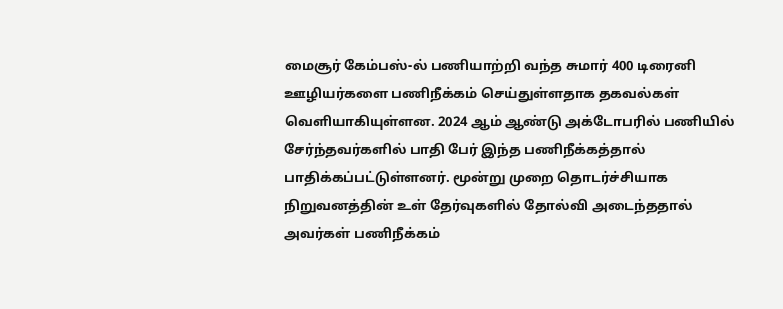மைசூர் கேம்பஸ்-ல் பணியாற்றி வந்த சுமார் 400 டிரைனி ஊழியர்களை பணிநீக்கம் செய்துள்ளதாக தகவல்கள் வெளியாகியுள்ளன. 2024 ஆம் ஆண்டு அக்டோபரில் பணியில் சேர்ந்தவர்களில் பாதி பேர் இந்த பணிநீக்கத்தால் பாதிக்கப்பட்டுள்ளனர். மூன்று முறை தொடர்ச்சியாக நிறுவனத்தின் உள் தேர்வுகளில் தோல்வி அடைந்ததால் அவர்கள் பணிநீக்கம்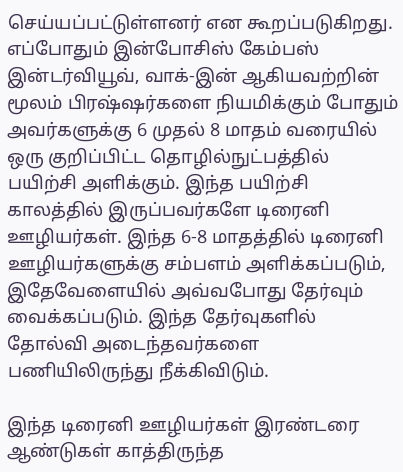செய்யப்பட்டுள்ளனர் என கூறப்படுகிறது.
எப்போதும் இன்போசிஸ் கேம்பஸ் இன்டர்வியூவ், வாக்-இன் ஆகியவற்றின் மூலம் பிரஷ்ஷர்களை நியமிக்கும் போதும் அவர்களுக்கு 6 முதல் 8 மாதம் வரையில் ஒரு குறிப்பிட்ட தொழில்நுட்பத்தில் பயிற்சி அளிக்கும். இந்த பயிற்சி காலத்தில் இருப்பவர்களே டிரைனி ஊழியர்கள். இந்த 6-8 மாதத்தில் டிரைனி ஊழியர்களுக்கு சம்பளம் அளிக்கப்படும், இதேவேளையில் அவ்வபோது தேர்வும் வைக்கப்படும். இந்த தேர்வுகளில் தோல்வி அடைந்தவர்களை பணியிலிருந்து நீக்கிவிடும்.

இந்த டிரைனி ஊழியர்கள் இரண்டரை ஆண்டுகள் காத்திருந்த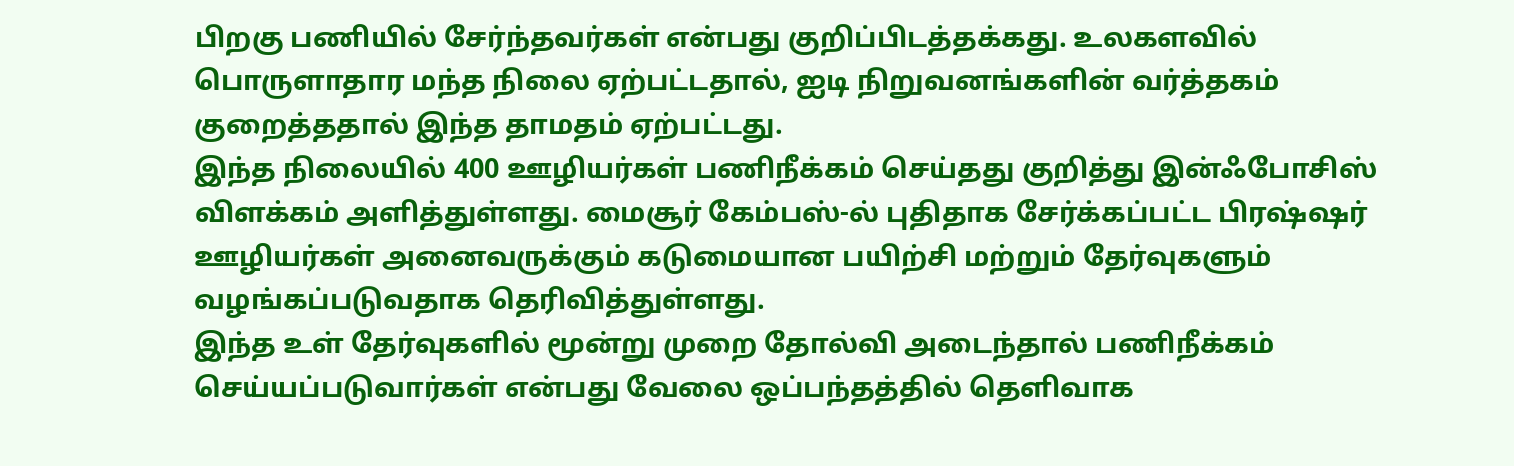பிறகு பணியில் சேர்ந்தவர்கள் என்பது குறிப்பிடத்தக்கது. உலகளவில் பொருளாதார மந்த நிலை ஏற்பட்டதால், ஐடி நிறுவனங்களின் வர்த்தகம் குறைத்ததால் இந்த தாமதம் ஏற்பட்டது.
இந்த நிலையில் 400 ஊழியர்கள் பணிநீக்கம் செய்தது குறித்து இன்ஃபோசிஸ் விளக்கம் அளித்துள்ளது. மைசூர் கேம்பஸ்-ல் புதிதாக சேர்க்கப்பட்ட பிரஷ்ஷர் ஊழியர்கள் அனைவருக்கும் கடுமையான பயிற்சி மற்றும் தேர்வுகளும் வழங்கப்படுவதாக தெரிவித்துள்ளது.
இந்த உள் தேர்வுகளில் மூன்று முறை தோல்வி அடைந்தால் பணிநீக்கம் செய்யப்படுவார்கள் என்பது வேலை ஒப்பந்தத்தில் தெளிவாக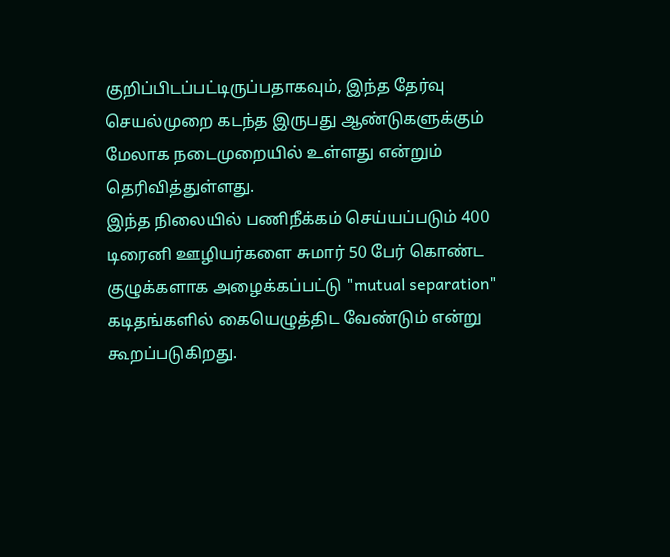குறிப்பிடப்பட்டிருப்பதாகவும், இந்த தேர்வு செயல்முறை கடந்த இருபது ஆண்டுகளுக்கும் மேலாக நடைமுறையில் உள்ளது என்றும் தெரிவித்துள்ளது.
இந்த நிலையில் பணிநீக்கம் செய்யப்படும் 400 டிரைனி ஊழியர்களை சுமார் 50 பேர் கொண்ட குழுக்களாக அழைக்கப்பட்டு "mutual separation" கடிதங்களில் கையெழுத்திட வேண்டும் என்று கூறப்படுகிறது.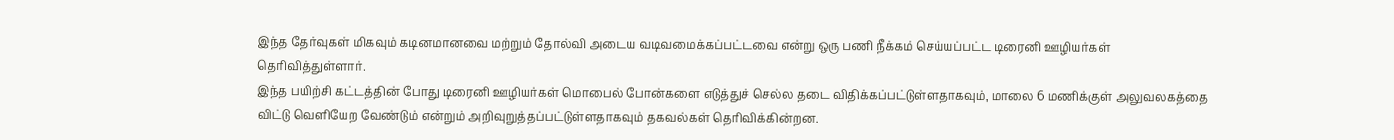இந்த தேர்வுகள் மிகவும் கடினமானவை மற்றும் தோல்வி அடைய வடிவமைக்கப்பட்டவை என்று ஒரு பணி நீக்கம் செய்யப்பட்ட டிரைனி ஊழியர்கள் தெரிவித்துள்ளார்.
இந்த பயிற்சி கட்டத்தின் போது டிரைனி ஊழியர்கள் மொபைல் போன்களை எடுத்துச் செல்ல தடை விதிக்கப்பட்டுள்ளதாகவும், மாலை 6 மணிக்குள் அலுவலகத்தை விட்டு வெளியேற வேண்டும் என்றும் அறிவுறுத்தப்பட்டுள்ளதாகவும் தகவல்கள் தெரிவிக்கின்றன.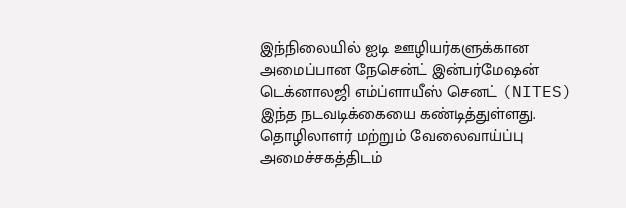இந்நிலையில் ஐடி ஊழியர்களுக்கான அமைப்பான நேசென்ட் இன்பர்மேஷன் டெக்னாலஜி எம்ப்ளாயீஸ் செனட் (NITES) இந்த நடவடிக்கையை கண்டித்துள்ளது. தொழிலாளர் மற்றும் வேலைவாய்ப்பு அமைச்சகத்திடம்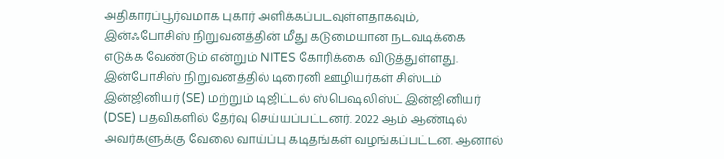அதிகாரப்பூர்வமாக புகார் அளிக்கப்படவுள்ளதாகவும், இன்ஃபோசிஸ் நிறுவனத்தின் மீது கடுமையான நடவடிக்கை எடுக்க வேண்டும் என்றும் NITES கோரிக்கை விடுத்துள்ளது.
இன்போசிஸ் நிறுவனத்தில் டிரைனி ஊழியர்கள் சிஸ்டம் இன்ஜினியர் (SE) மற்றும் டிஜிட்டல் ஸ்பெஷலிஸ்ட் இன்ஜினியர் (DSE) பதவிகளில் தேர்வு செய்யப்பட்டனர். 2022 ஆம் ஆண்டில் அவர்களுக்கு வேலை வாய்ப்பு கடிதங்கள் வழங்கப்பட்டன. ஆனால்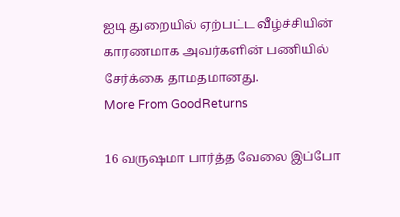ஐடி துறையில் ஏற்பட்ட வீழ்ச்சியின் காரணமாக அவர்களின் பணியில் சேர்க்கை தாமதமானது.
More From GoodReturns

16 வருஷமா பார்த்த வேலை இப்போ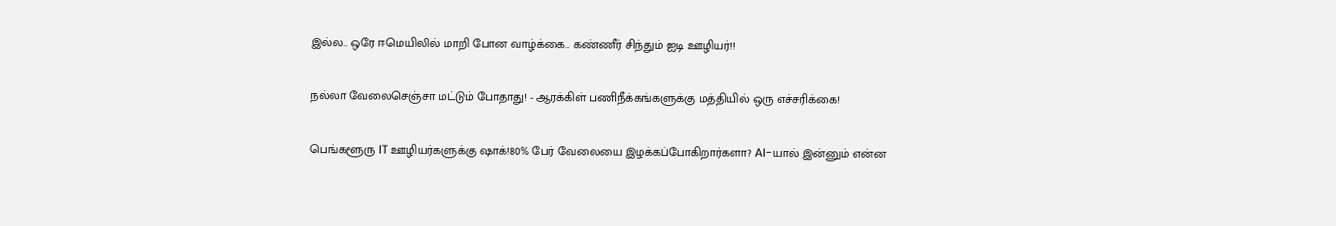இல்ல.. ஒரே ஈமெயிலில் மாறி போன வாழ்க்கை.. கண்ணீர் சிந்தும் ஐடி ஊழியர்!!

நல்லா வேலைசெஞ்சா மட்டும் போதாது! - ஆரக்கிள் பணிநீக்கங்களுக்கு மத்தியில் ஒரு எச்சரிக்கை!

பெங்களூரு IT ஊழியர்களுக்கு ஷாக்!80% பேர் வேலையை இழக்கப்போகிறார்களா? AI-யால் இன்னும் என்ன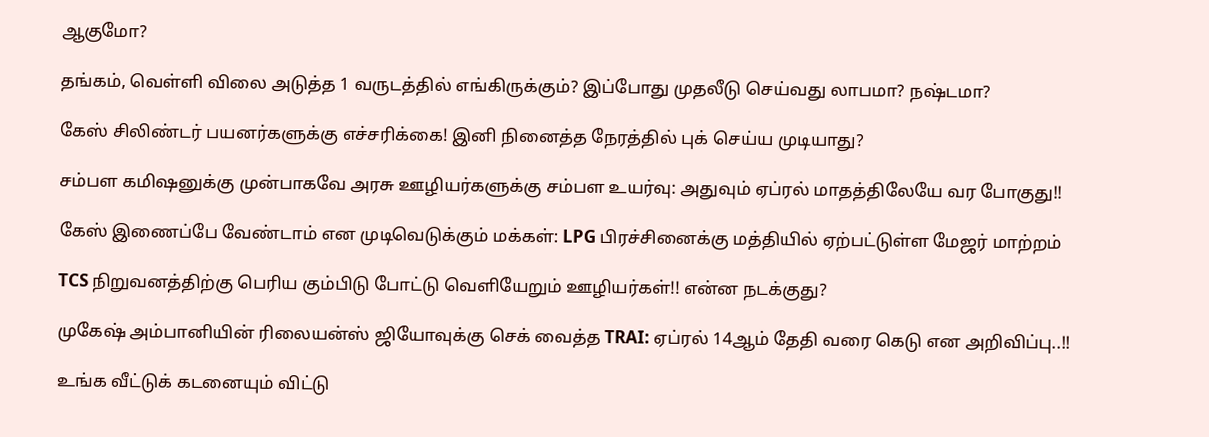ஆகுமோ?

தங்கம், வெள்ளி விலை அடுத்த 1 வருடத்தில் எங்கிருக்கும்? இப்போது முதலீடு செய்வது லாபமா? நஷ்டமா?

கேஸ் சிலிண்டர் பயனர்களுக்கு எச்சரிக்கை! இனி நினைத்த நேரத்தில் புக் செய்ய முடியாது?

சம்பள கமிஷனுக்கு முன்பாகவே அரசு ஊழியர்களுக்கு சம்பள உயர்வு: அதுவும் ஏப்ரல் மாதத்திலேயே வர போகுது!!

கேஸ் இணைப்பே வேண்டாம் என முடிவெடுக்கும் மக்கள்: LPG பிரச்சினைக்கு மத்தியில் ஏற்பட்டுள்ள மேஜர் மாற்றம்

TCS நிறுவனத்திற்கு பெரிய கும்பிடு போட்டு வெளியேறும் ஊழியர்கள்!! என்ன நடக்குது?

முகேஷ் அம்பானியின் ரிலையன்ஸ் ஜியோவுக்கு செக் வைத்த TRAI: ஏப்ரல் 14ஆம் தேதி வரை கெடு என அறிவிப்பு..!!

உங்க வீட்டுக் கடனையும் விட்டு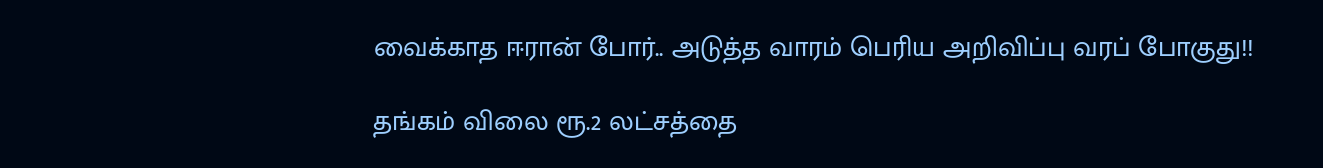வைக்காத ஈரான் போர்.. அடுத்த வாரம் பெரிய அறிவிப்பு வரப் போகுது!!

தங்கம் விலை ரூ.2 லட்சத்தை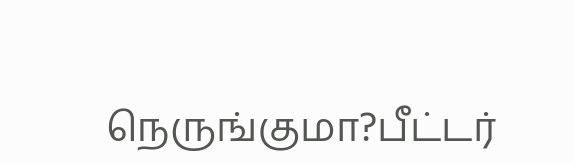நெருங்குமா?பீட்டர்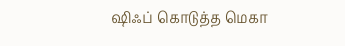ஷிஃப் கொடுத்த மெகா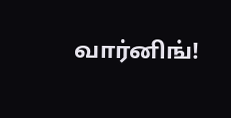வார்னிங்!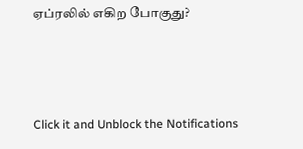ஏப்ரலில் எகிற போகுது?



Click it and Unblock the Notifications